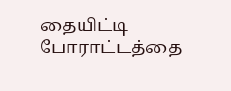தையிட்டி போராட்டத்தை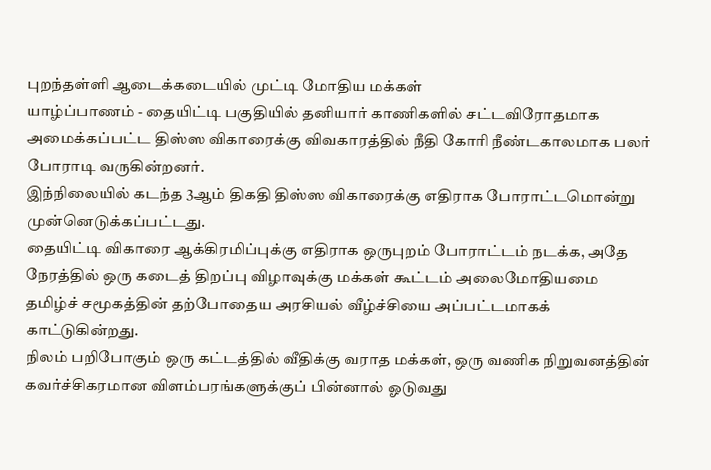புறந்தள்ளி ஆடைக்கடையில் முட்டி மோதிய மக்கள்
யாழ்ப்பாணம் - தையிட்டி பகுதியில் தனியார் காணிகளில் சட்டவிரோதமாக அமைக்கப்பட்ட திஸ்ஸ விகாரைக்கு விவகாரத்தில் நீதி கோரி நீண்டகாலமாக பலர் போராடி வருகின்றனர்.
இந்நிலையில் கடந்த 3ஆம் திகதி திஸ்ஸ விகாரைக்கு எதிராக போராட்டமொன்று முன்னெடுக்கப்பட்டது.
தையிட்டி விகாரை ஆக்கிரமிப்புக்கு எதிராக ஒருபுறம் போராட்டம் நடக்க, அதே நேரத்தில் ஒரு கடைத் திறப்பு விழாவுக்கு மக்கள் கூட்டம் அலைமோதியமை தமிழ்ச் சமூகத்தின் தற்போதைய அரசியல் வீழ்ச்சியை அப்பட்டமாகக் காட்டுகின்றது.
நிலம் பறிபோகும் ஒரு கட்டத்தில் வீதிக்கு வராத மக்கள், ஒரு வணிக நிறுவனத்தின் கவர்ச்சிகரமான விளம்பரங்களுக்குப் பின்னால் ஓடுவது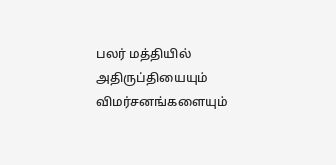பலர் மத்தியில் அதிருப்தியையும் விமர்சனங்களையும்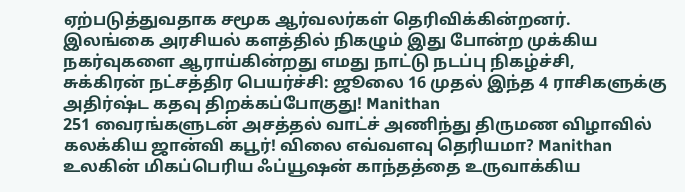ஏற்படுத்துவதாக சமூக ஆர்வலர்கள் தெரிவிக்கின்றனர்.
இலங்கை அரசியல் களத்தில் நிகழும் இது போன்ற முக்கிய நகர்வுகளை ஆராய்கின்றது எமது நாட்டு நடப்பு நிகழ்ச்சி,
சுக்கிரன் நட்சத்திர பெயர்ச்சி: ஜூலை 16 முதல் இந்த 4 ராசிகளுக்கு அதிர்ஷ்ட கதவு திறக்கப்போகுது! Manithan
251 வைரங்களுடன் அசத்தல் வாட்ச் அணிந்து திருமண விழாவில் கலக்கிய ஜான்வி கபூர்! விலை எவ்வளவு தெரியமா? Manithan
உலகின் மிகப்பெரிய ஃப்யூஷன் காந்தத்தை உருவாக்கிய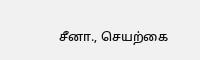சீனா., செயற்கை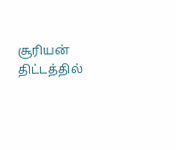சூரியன் திட்டத்தில்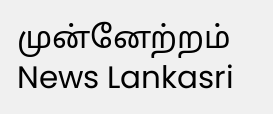முன்னேற்றம் News Lankasri